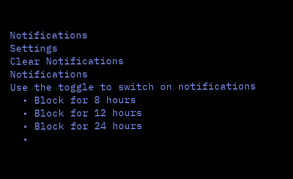Notifications
Settings
Clear Notifications
Notifications
Use the toggle to switch on notifications
  • Block for 8 hours
  • Block for 12 hours
  • Block for 24 hours
  •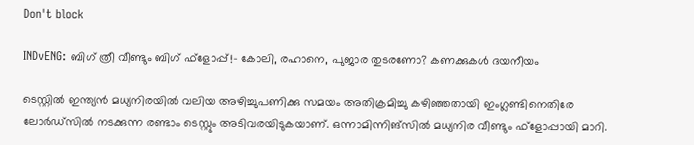Don't block

INDvENG: ബിഗ് ത്രീ വീണ്ടും ബിഗ് ഫ്‌ളോപ്പ്!- കോലി, രഹാനെ, പുജാര തുടരണോ? കണക്കുകള്‍ ദയനീയം

ടെസ്റ്റില്‍ ഇന്ത്യന്‍ മധ്യനിരയില്‍ വലിയ അഴിച്ചുപണിക്കു സമയം അതിക്രമിച്ചു കഴിഞ്ഞതായി ഇംഗ്ലണ്ടിനെതിരേ ലോര്‍ഡ്‌സില്‍ നടക്കുന്ന രണ്ടാം ടെസ്റ്റും അടിവരയിടുകയാണ്. ഒന്നാമിന്നിങ്‌സില്‍ മധ്യനിര വീണ്ടും ഫ്‌ളോപ്പായി മാറി.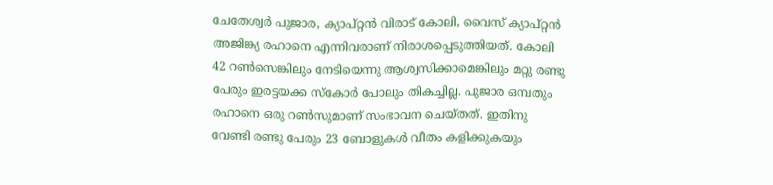ചേതേശ്വര്‍ പുജാര, ക്യാപ്റ്റന്‍ വിരാട് കോലി, വൈസ് ക്യാപ്റ്റന്‍ അജിങ്ക്യ രഹാനെ എന്നിവരാണ് നിരാശപ്പെടുത്തിയത്. കോലി 42 റണ്‍സെങ്കിലും നേടിയെന്നു ആശ്വസിക്കാമെങ്കിലും മറ്റു രണ്ടു പേരും ഇരട്ടയക്ക സ്‌കോര്‍ പോലും തികച്ചില്ല. പുജാര ഒമ്പതും രഹാനെ ഒരു റണ്‍സുമാണ് സംഭാവന ചെയ്തത്. ഇതിനു വേണ്ടി രണ്ടു പേരും 23 ബോളുകള്‍ വീതം കളിക്കുകയും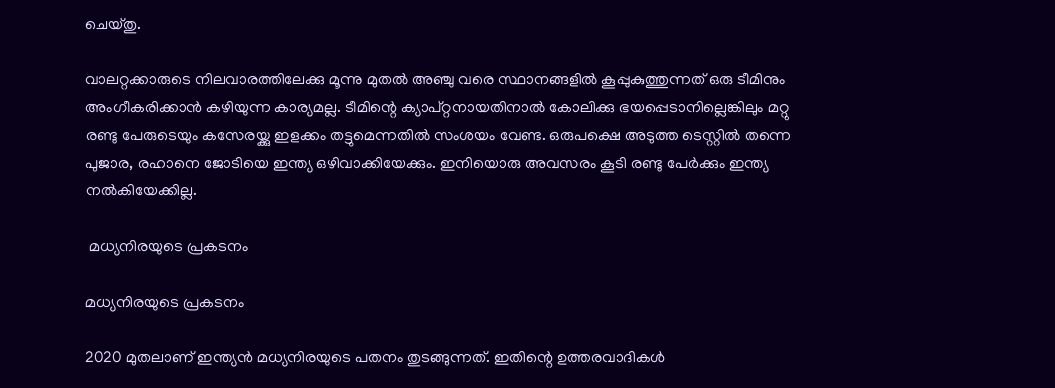ചെയ്തു.

വാലറ്റക്കാരുടെ നിലവാരത്തിലേക്കു മൂന്നു മുതല്‍ അഞ്ചു വരെ സ്ഥാനങ്ങളില്‍ കൂപ്പുകുത്തുന്നത് ഒരു ടീമിനും അംഗീകരിക്കാന്‍ കഴിയുന്ന കാര്യമല്ല. ടീമിന്റെ ക്യാപ്റ്റനായതിനാല്‍ കോലിക്കു ഭയപ്പെടാനില്ലെങ്കിലും മറ്റു രണ്ടു പേരുടെയും കസേരയ്ക്കു ഇളക്കം തട്ടുമെന്നതില്‍ സംശയം വേണ്ട. ഒരുപക്ഷെ അടുത്ത ടെസ്റ്റില്‍ തന്നെ പുജാര, രഹാനെ ജോടിയെ ഇന്ത്യ ഒഴിവാക്കിയേക്കും. ഇനിയൊരു അവസരം കൂടി രണ്ടു പേര്‍ക്കും ഇന്ത്യ നല്‍കിയേക്കില്ല.

 മധ്യനിരയുടെ പ്രകടനം

മധ്യനിരയുടെ പ്രകടനം

2020 മുതലാണ് ഇന്ത്യന്‍ മധ്യനിരയുടെ പതനം തുടങ്ങുന്നത്. ഇതിന്റെ ഉത്തരവാദികള്‍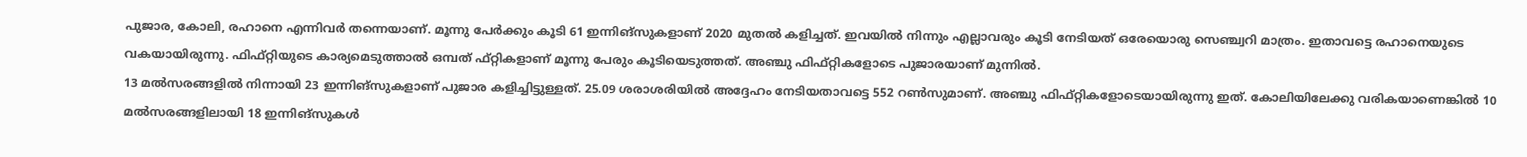പുജാര, കോലി, രഹാനെ എന്നിവര്‍ തന്നെയാണ്. മൂന്നു പേര്‍ക്കും കൂടി 61 ഇന്നിങ്‌സുകളാണ് 2020 മുതല്‍ കളിച്ചത്. ഇവയില്‍ നിന്നും എല്ലാവരും കൂടി നേടിയത് ഒരേയൊരു സെഞ്ച്വറി മാത്രം. ഇതാവട്ടെ രഹാനെയുടെ വകയായിരുന്നു. ഫിഫ്റ്റിയുടെ കാര്യമെടുത്താല്‍ ഒമ്പത് ഫ്റ്റികളാണ് മൂന്നു പേരും കൂടിയെടുത്തത്. അഞ്ചു ഫിഫ്റ്റികളോടെ പുജാരയാണ് മുന്നില്‍.
13 മല്‍സരങ്ങളില്‍ നിന്നായി 23 ഇന്നിങ്‌സുകളാണ് പുജാര കളിച്ചിട്ടുള്ളത്. 25.09 ശരാശരിയില്‍ അദ്ദേഹം നേടിയതാവട്ടെ 552 റണ്‍സുമാണ്. അഞ്ചു ഫിഫ്റ്റികളോടെയായിരുന്നു ഇത്. കോലിയിലേക്കു വരികയാണെങ്കില്‍ 10 മല്‍സരങ്ങളിലായി 18 ഇന്നിങ്‌സുകള്‍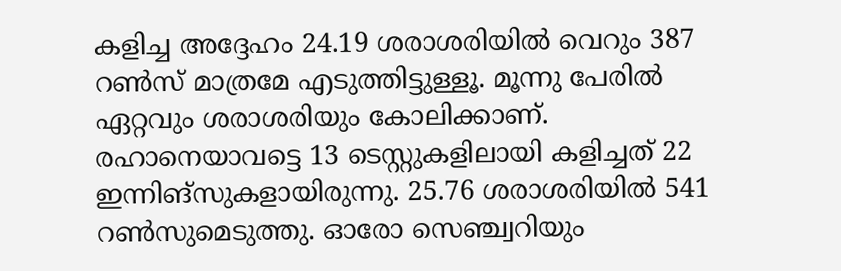കളിച്ച അദ്ദേഹം 24.19 ശരാശരിയില്‍ വെറും 387 റണ്‍സ് മാത്രമേ എടുത്തിട്ടുള്ളൂ. മൂന്നു പേരില്‍ ഏറ്റവും ശരാശരിയും കോലിക്കാണ്. രഹാനെയാവട്ടെ 13 ടെസ്റ്റുകളിലായി കളിച്ചത് 22 ഇന്നിങ്‌സുകളായിരുന്നു. 25.76 ശരാശരിയില്‍ 541 റണ്‍സുമെടുത്തു. ഓരോ സെഞ്ച്വറിയും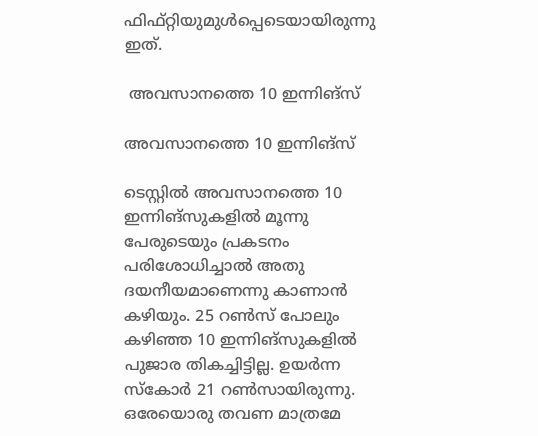ഫിഫ്റ്റിയുമുള്‍പ്പെടെയായിരുന്നു ഇത്.

 അവസാനത്തെ 10 ഇന്നിങ്‌സ്

അവസാനത്തെ 10 ഇന്നിങ്‌സ്

ടെസ്റ്റില്‍ അവസാനത്തെ 10 ഇന്നിങ്‌സുകളില്‍ മൂന്നു പേരുടെയും പ്രകടനം പരിശോധിച്ചാല്‍ അതു ദയനീയമാണെന്നു കാണാന്‍ കഴിയും. 25 റണ്‍സ് പോലും കഴിഞ്ഞ 10 ഇന്നിങ്‌സുകളില്‍ പുജാര തികച്ചിട്ടില്ല. ഉയര്‍ന്ന സ്‌കോര്‍ 21 റണ്‍സായിരുന്നു. ഒരേയൊരു തവണ മാത്രമേ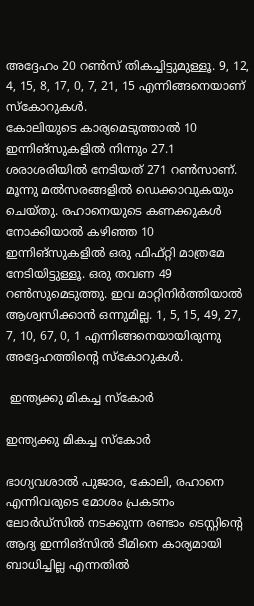അദ്ദേഹം 20 റണ്‍സ് തികച്ചിട്ടുമുള്ളൂ. 9, 12, 4, 15, 8, 17, 0, 7, 21, 15 എന്നിങ്ങനെയാണ് സ്‌കോറുകള്‍.
കോലിയുടെ കാര്യമെടുത്താല്‍ 10 ഇന്നിങ്‌സുകളില്‍ നിന്നും 27.1 ശരാശരിയില്‍ നേടിയത് 271 റണ്‍സാണ്. മൂന്നു മല്‍സരങ്ങളില്‍ ഡെക്കാവുകയും ചെയ്തു. രഹാനെയുടെ കണക്കുകള്‍ നോക്കിയാല്‍ കഴിഞ്ഞ 10 ഇന്നിങ്‌സുകളില്‍ ഒരു ഫിഫ്റ്റി മാത്രമേ നേടിയിട്ടുള്ളൂ. ഒരു തവണ 49 റണ്‍സുമെടുത്തു. ഇവ മാറ്റിനിര്‍ത്തിയാല്‍ ആശ്വസിക്കാന്‍ ഒന്നുമില്ല. 1, 5, 15, 49, 27, 7, 10, 67, 0, 1 എന്നിങ്ങനെയായിരുന്നു അദ്ദേഹത്തിന്റെ സ്‌കോറുകള്‍.

 ഇന്ത്യക്കു മികച്ച സ്‌കോര്‍

ഇന്ത്യക്കു മികച്ച സ്‌കോര്‍

ഭാഗ്യവശാല്‍ പുജാര, കോലി, രഹാനെ എന്നിവരുടെ മോശം പ്രകടനം ലോര്‍ഡ്‌സില്‍ നടക്കുന്ന രണ്ടാം ടെസ്റ്റിന്റെ ആദ്യ ഇന്നിങ്‌സില്‍ ടീമിനെ കാര്യമായി ബാധിച്ചില്ല എന്നതില്‍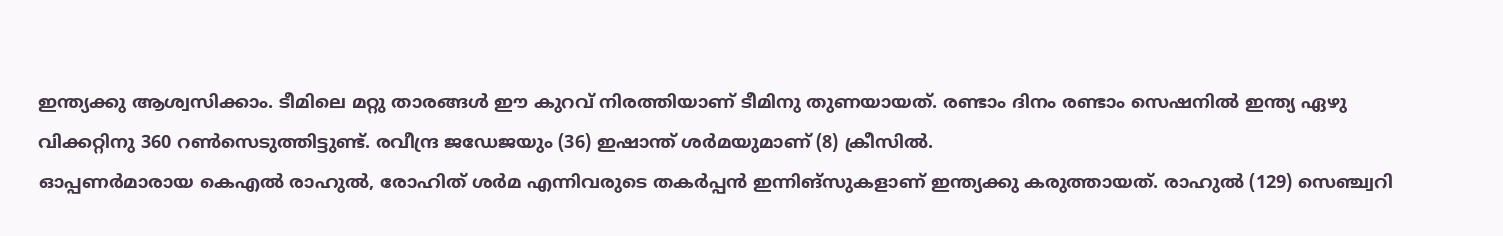ഇന്ത്യക്കു ആശ്വസിക്കാം. ടീമിലെ മറ്റു താരങ്ങള്‍ ഈ കുറവ് നിരത്തിയാണ് ടീമിനു തുണയായത്. രണ്ടാം ദിനം രണ്ടാം സെഷനില്‍ ഇന്ത്യ ഏഴു വിക്കറ്റിനു 360 റണ്‍സെടുത്തിട്ടുണ്ട്. രവീന്ദ്ര ജഡേജയും (36) ഇഷാന്ത് ശര്‍മയുമാണ് (8) ക്രീസില്‍.
ഓപ്പണര്‍മാരായ കെഎല്‍ രാഹുല്‍, രോഹിത് ശര്‍മ എന്നിവരുടെ തകര്‍പ്പന്‍ ഇന്നിങ്‌സുകളാണ് ഇന്ത്യക്കു കരുത്തായത്. രാഹുല്‍ (129) സെഞ്ച്വറി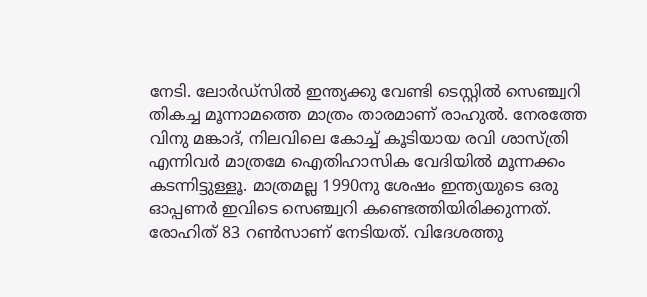നേടി. ലോര്‍ഡ്‌സില്‍ ഇന്ത്യക്കു വേണ്ടി ടെസ്റ്റില്‍ സെഞ്ച്വറി തികച്ച മൂന്നാമത്തെ മാത്രം താരമാണ് രാഹുല്‍. നേരത്തേ വിനു മങ്കാദ്, നിലവിലെ കോച്ച് കൂടിയായ രവി ശാസ്ത്രി എന്നിവര്‍ മാത്രമേ ഐതിഹാസിക വേദിയില്‍ മൂന്നക്കം കടന്നിട്ടുള്ളൂ. മാത്രമല്ല 1990നു ശേഷം ഇന്ത്യയുടെ ഒരു ഓപ്പണര്‍ ഇവിടെ സെഞ്ച്വറി കണ്ടെത്തിയിരിക്കുന്നത്. രോഹിത് 83 റണ്‍സാണ് നേടിയത്. വിദേശത്തു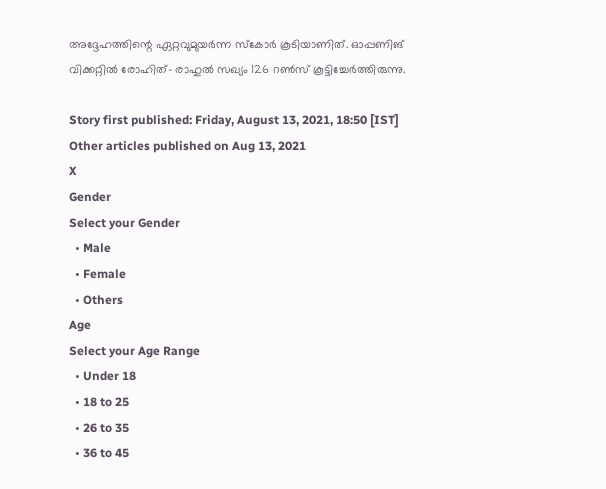അദ്ദേഹത്തിന്റെ ഏറ്റവുമുയര്‍ന്ന സ്‌കോര്‍ കൂടിയാണിത്. ഓപ്പണിങ് വിക്കറ്റില്‍ രോഹിത്- രാഹുല്‍ സഖ്യം 126 റണ്‍സ് കൂട്ടിച്ചേര്‍ത്തിരുന്നു.

Story first published: Friday, August 13, 2021, 18:50 [IST]
Other articles published on Aug 13, 2021
X
Gender
Select your Gender
  • Male
  • Female
  • Others
Age
Select your Age Range
  • Under 18
  • 18 to 25
  • 26 to 35
  • 36 to 45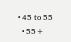• 45 to 55
  • 55+